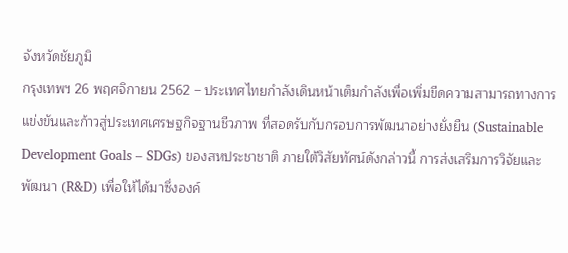จังหวัดชัยภูมิ
กรุงเทพฯ 26 พฤศจิกายน 2562 – ประเทศไทยกำลังเดินหน้าเต็มกำลังเพื่อเพิ่มขีดความสามารถทางการแข่งขันและก้าวสู่ประเทศเศรษฐกิจฐานชีวภาพ ที่สอดรับกับกรอบการพัฒนาอย่างยั่งยืน (Sustainable Development Goals – SDGs) ของสหประชาชาติ ภายใต้วิสัยทัศน์ดังกล่าวนี้ การส่งเสริมการวิจัยและพัฒนา (R&D) เพื่อให้ได้มาซึ่งองค์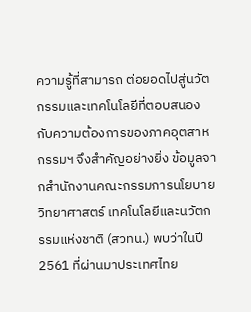ความรู้ที่สามารถ ต่อยอดไปสู่นวัตกรรมและเทคโนโลยีที่ตอบสนองกับความต้องการของภาคอุตสาหกรรมฯ จึงสำคัญอย่างยิ่ง ข้อมูลจากสำนักงานคณะกรรมการนโยบายวิทยาศาสตร์ เทคโนโลยีและนวัตกรรมแห่งชาติ (สวทน.) พบว่าในปี 2561 ที่ผ่านมาประเทศไทย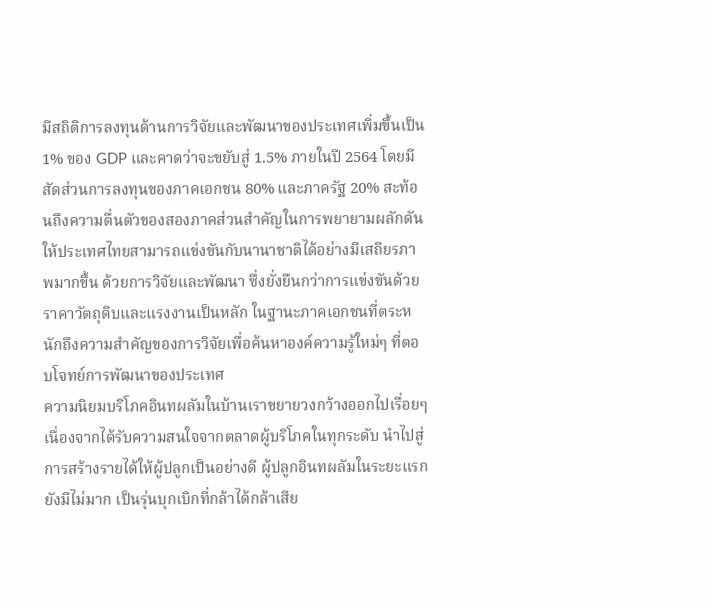มีสถิติการลงทุนด้านการวิจัยและพัฒนาของประเทศเพิ่มขึ้นเป็น 1% ของ GDP และคาดว่าจะขยับสู่ 1.5% ภายในปี 2564 โดยมีสัดส่วนการลงทุนของภาคเอกชน 80% และภาครัฐ 20% สะท้อนถึงความตื่นตัวของสองภาคส่วนสำคัญในการพยายามผลักดันให้ประเทศไทยสามารถแข่งขันกับนานาชาติได้อย่างมีเสถียรภาพมากขึ้น ด้วยการวิจัยและพัฒนา ซึ่งยั่งยืนกว่าการแข่งขันด้วยราคาวัตถุดิบและแรงงานเป็นหลัก ในฐานะภาคเอกชนที่ตระหนักถึงความสำคัญของการวิจัยเพื่อค้นหาองค์ความรู้ใหม่ๆ ที่ตอบโจทย์การพัฒนาของประเทศ
ความนิยมบริโภคอินทผลัมในบ้านเราขยายวงกว้างออกไปเรื่อยๆ เนื่องจากได้รับความสนใจจากตลาดผู้บริโภคในทุกระดับ นำไปสู่การสร้างรายได้ให้ผู้ปลูกเป็นอย่างดี ผู้ปลูกอินทผลัมในระยะแรกยังมีไม่มาก เป็นรุ่นบุกเบิกที่กล้าได้กล้าเสีย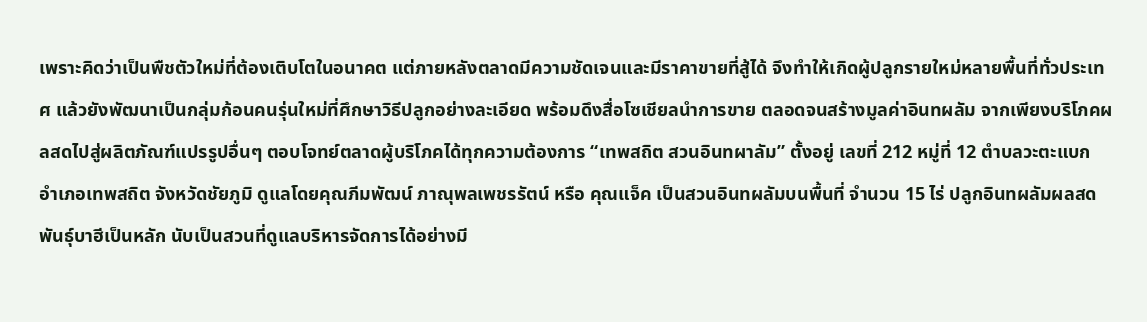เพราะคิดว่าเป็นพืชตัวใหม่ที่ต้องเติบโตในอนาคต แต่ภายหลังตลาดมีความชัดเจนและมีราคาขายที่สู้ได้ จึงทำให้เกิดผู้ปลูกรายใหม่หลายพื้นที่ทั่วประเทศ แล้วยังพัฒนาเป็นกลุ่มก้อนคนรุ่นใหม่ที่ศึกษาวิธีปลูกอย่างละเอียด พร้อมดึงสื่อโซเชียลนำการขาย ตลอดจนสร้างมูลค่าอินทผลัม จากเพียงบริโภคผลสดไปสู่ผลิตภัณฑ์แปรรูปอื่นๆ ตอบโจทย์ตลาดผู้บริโภคได้ทุกความต้องการ “เทพสถิต สวนอินทผาลัม” ตั้งอยู่ เลขที่ 212 หมู่ที่ 12 ตำบลวะตะแบก อำเภอเทพสถิต จังหวัดชัยภูมิ ดูแลโดยคุณภีมพัฒน์ ภาณุพลเพชรรัตน์ หรือ คุณแจ็ค เป็นสวนอินทผลัมบนพื้นที่ จำนวน 15 ไร่ ปลูกอินทผลัมผลสดพันธุ์บาฮีเป็นหลัก นับเป็นสวนที่ดูแลบริหารจัดการได้อย่างมี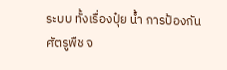ระบบ ทั้งเรื่องปุ๋ย น้ำ การป้องกันศัตรูพืช จ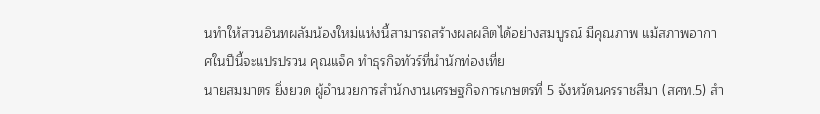นทำให้สวนอินทผลัมน้องใหม่แห่งนี้สามารถสร้างผลผลิตได้อย่างสมบูรณ์ มีคุณภาพ แม้สภาพอากาศในปีนี้จะแปรปรวน คุณแจ็ค ทำธุรกิจทัวร์ที่นำนักท่องเที่ย
นายสมมาตร ยิ่งยวด ผู้อำนวยการสำนักงานเศรษฐกิจการเกษตรที่ 5 จังหวัดนครราชสีมา (สศท.5) สำ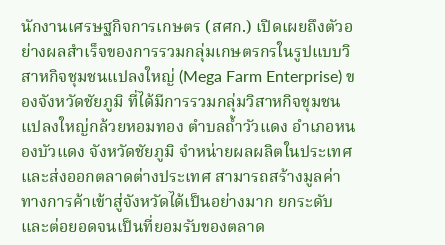นักงานเศรษฐกิจการเกษตร (สศก.) เปิดเผยถึงตัวอย่างผลสำเร็จของการรวมกลุ่มเกษตรกรในรูปแบบวิสาหกิจชุมชนแปลงใหญ่ (Mega Farm Enterprise) ของจังหวัดชัยภูมิ ที่ได้มีการรวมกลุ่มวิสาหกิจชุมชนแปลงใหญ่กล้วยหอมทอง ตำบลถ้ำวัวแดง อำเภอหนองบัวแดง จังหวัดชัยภูมิ จำหน่ายผลผลิตในประเทศและส่งออกตลาดต่างประเทศ สามารถสร้างมูลค่าทางการค้าเข้าสู่จังหวัดได้เป็นอย่างมาก ยกระดับและต่อยอดจนเป็นที่ยอมรับของตลาด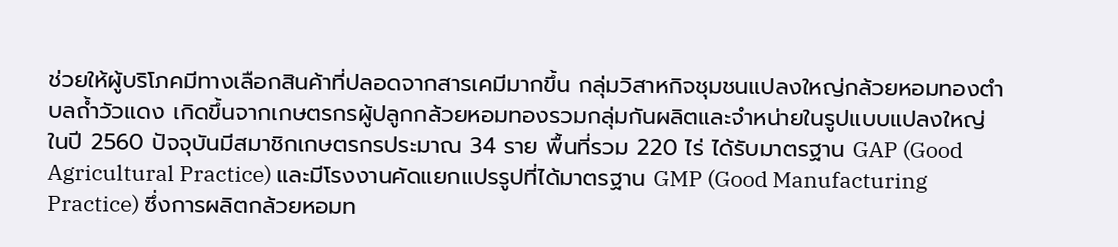ช่วยให้ผู้บริโภคมีทางเลือกสินค้าที่ปลอดจากสารเคมีมากขึ้น กลุ่มวิสาหกิจชุมชนแปลงใหญ่กล้วยหอมทองตำบลถ้ำวัวแดง เกิดขึ้นจากเกษตรกรผู้ปลูกกล้วยหอมทองรวมกลุ่มกันผลิตและจำหน่ายในรูปแบบแปลงใหญ่ ในปี 2560 ปัจจุบันมีสมาชิกเกษตรกรประมาณ 34 ราย พื้นที่รวม 220 ไร่ ได้รับมาตรฐาน GAP (Good Agricultural Practice) และมีโรงงานคัดแยกแปรรูปที่ได้มาตรฐาน GMP (Good Manufacturing Practice) ซึ่งการผลิตกล้วยหอมท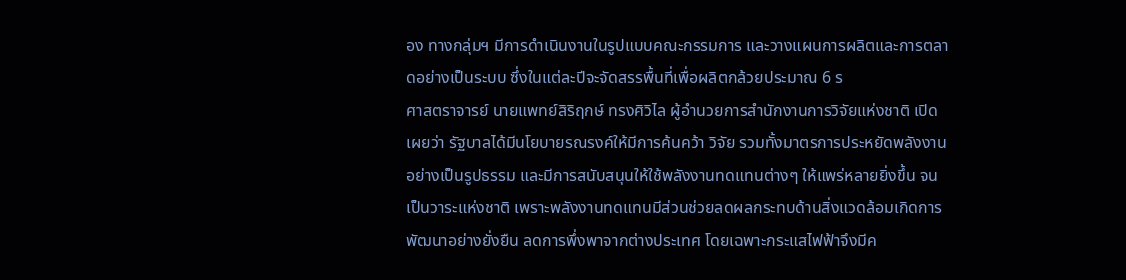อง ทางกลุ่มฯ มีการดำเนินงานในรูปแบบคณะกรรมการ และวางแผนการผลิตและการตลาดอย่างเป็นระบบ ซึ่งในแต่ละปีจะจัดสรรพื้นที่เพื่อผลิตกล้วยประมาณ 6 ร
ศาสตราจารย์ นายแพทย์สิริฤกษ์ ทรงศิวิไล ผู้อำนวยการสำนักงานการวิจัยแห่งชาติ เปิดเผยว่า รัฐบาลได้มีนโยบายรณรงค์ให้มีการค้นคว้า วิจัย รวมทั้งมาตรการประหยัดพลังงานอย่างเป็นรูปธรรม และมีการสนับสนุนให้ใช้พลังงานทดแทนต่างๆ ให้แพร่หลายยิ่งขึ้น จนเป็นวาระแห่งชาติ เพราะพลังงานทดแทนมีส่วนช่วยลดผลกระทบด้านสิ่งแวดล้อมเกิดการพัฒนาอย่างยั่งยืน ลดการพึ่งพาจากต่างประเทศ โดยเฉพาะกระแสไฟฟ้าจึงมีค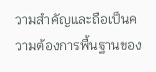วามสำคัญและถือเป็นความต้องการพื้นฐานของ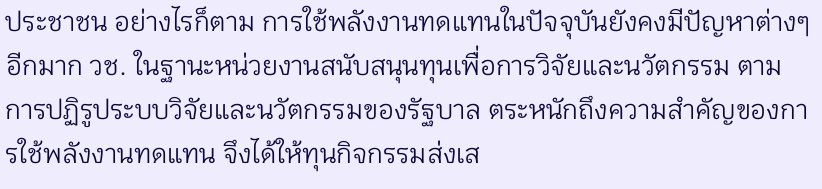ประชาชน อย่างไรก็ตาม การใช้พลังงานทดแทนในปัจจุบันยังคงมีปัญหาต่างๆ อีกมาก วช. ในฐานะหน่วยงานสนับสนุนทุนเพื่อการวิจัยและนวัตกรรม ตามการปฏิรูประบบวิจัยและนวัตกรรมของรัฐบาล ตระหนักถึงความสำคัญของการใช้พลังงานทดแทน จึงได้ให้ทุนกิจกรรมส่งเส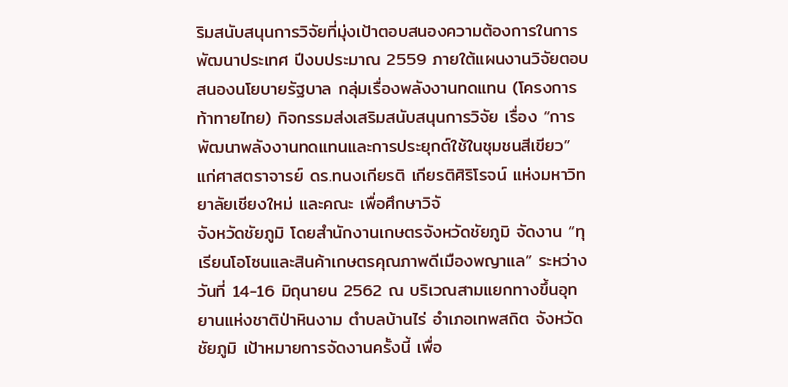ริมสนับสนุนการวิจัยที่มุ่งเป้าตอบสนองความต้องการในการพัฒนาประเทศ ปีงบประมาณ 2559 ภายใต้แผนงานวิจัยตอบสนองนโยบายรัฐบาล กลุ่มเรื่องพลังงานทดแทน (โครงการท้าทายไทย) กิจกรรมส่งเสริมสนับสนุนการวิจัย เรื่อง “การพัฒนาพลังงานทดแทนและการประยุกต์ใช้ในชุมชนสีเขียว” แก่ศาสตราจารย์ ดร.ทนงเกียรติ เกียรติศิริโรจน์ แห่งมหาวิทยาลัยเชียงใหม่ และคณะ เพื่อศึกษาวิจั
จังหวัดชัยภูมิ โดยสำนักงานเกษตรจังหวัดชัยภูมิ จัดงาน “ทุเรียนโอโซนและสินค้าเกษตรคุณภาพดีเมืองพญาแล” ระหว่าง วันที่ 14-16 มิถุนายน 2562 ณ บริเวณสามแยกทางขึ้นอุทยานแห่งชาติป่าหินงาม ตำบลบ้านไร่ อำเภอเทพสถิต จังหวัดชัยภูมิ เป้าหมายการจัดงานครั้งนี้ เพื่อ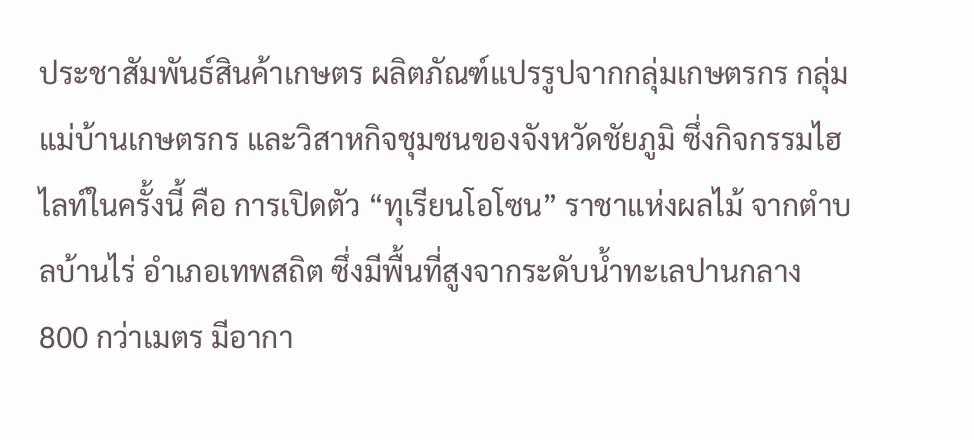ประชาสัมพันธ์สินค้าเกษตร ผลิตภัณฑ์แปรรูปจากกลุ่มเกษตรกร กลุ่มแม่บ้านเกษตรกร และวิสาหกิจชุมชนของจังหวัดชัยภูมิ ซึ่งกิจกรรมไฮไลท์ในครั้งนี้ คือ การเปิดตัว “ทุเรียนโอโซน” ราชาแห่งผลไม้ จากตำบลบ้านไร่ อำเภอเทพสถิต ซึ่งมีพื้นที่สูงจากระดับน้ำทะเลปานกลาง 800 กว่าเมตร มีอากา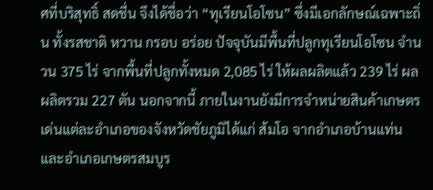ศที่บริสุทธิ์ สดชื่น จึงได้ชื่อว่า “ทุเรียนโอโซน” ซึ่งมีเอกลักษณ์เฉพาะถิ่น ทั้งรสชาติ หวาน กรอบ อร่อย ปัจจุบันมีพื้นที่ปลูกทุเรียนโอโซน จำนวน 375 ไร่ จากพื้นที่ปลูกทั้งหมด 2,085 ไร่ ให้ผลผลิตแล้ว 239 ไร่ ผลผลิตรวม 227 ตัน นอกจากนี้ ภายในงานยังมีการจำหน่ายสินค้าเกษตรเด่นแต่ละอำเภอของจังหวัดชัยภูมิได้แก่ ส้มโอ จากอำเภอบ้านแท่น และอำเภอเกษตรสมบูร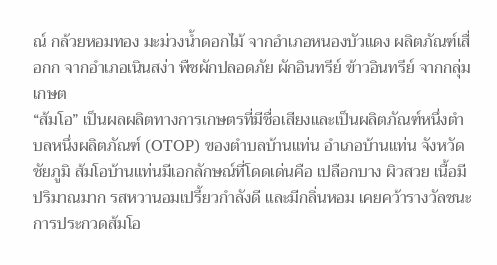ณ์ กล้วยหอมทอง มะม่วงน้ำดอกไม้ จากอำเภอหนองบัวแดง ผลิตภัณฑ์เสื่อกก จากอำเภอเนินสง่า พืชผักปลอดภัย ผักอินทรีย์ ข้าวอินทรีย์ จากกลุ่มเกษต
“ส้มโอ” เป็นผลผลิตทางการเกษตรที่มีชื่อเสียงและเป็นผลิตภัณฑ์หนึ่งตำบลหนึ่งผลิตภัณฑ์ (OTOP) ของตำบลบ้านแท่น อำเภอบ้านแท่น จังหวัดชัยภูมิ ส้มโอบ้านแท่นมีเอกลักษณ์ที่โดดเด่นคือ เปลือกบาง ผิวสวย เนื้อมีปริมาณมาก รสหวานอมเปรี้ยวกำลังดี และมีกลิ่นหอม เคยคว้ารางวัลชนะการประกวดส้มโอ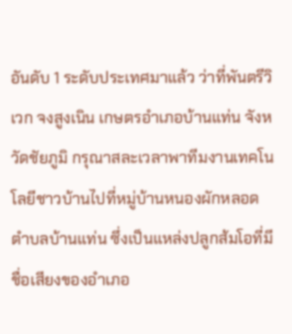อันดับ 1 ระดับประเทศมาแล้ว ว่าที่พันตรีวิเวก จงสูงเนิน เกษตรอำเภอบ้านแท่น จังหวัดชัยภูมิ กรุณาสละเวลาพาทีมงานเทคโนโลยีชาวบ้านไปที่หมู่บ้านหนองผักหลอด ตำบลบ้านแท่น ซึ่งเป็นแหล่งปลูกส้มโอที่มีชื่อเสียงของอำเภอ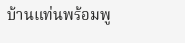บ้านแท่นพร้อมพู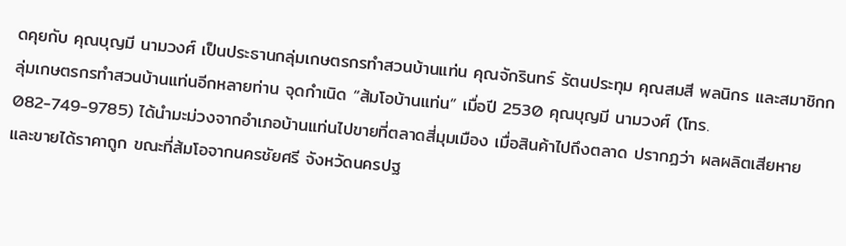ดคุยกับ คุณบุญมี นามวงศ์ เป็นประธานกลุ่มเกษตรกรทำสวนบ้านแท่น คุณจักรินทร์ รัตนประทุม คุณสมสี พลนิกร และสมาชิกกลุ่มเกษตรกรทำสวนบ้านแท่นอีกหลายท่าน จุดกำเนิด “ส้มโอบ้านแท่น” เมื่อปี 2530 คุณบุญมี นามวงศ์ (โทร. 082-749-9785) ได้นำมะม่วงจากอำเภอบ้านแท่นไปขายที่ตลาดสี่มุมเมือง เมื่อสินค้าไปถึงตลาด ปรากฏว่า ผลผลิตเสียหาย และขายได้ราคาถูก ขณะที่ส้มโอจากนครชัยศรี จังหวัดนครปฐ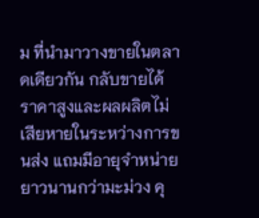ม ที่นำมาวางขายในตลาดเดียวกัน กลับขายได้ราคาสูงและผลผลิตไม่เสียหายในระหว่างการขนส่ง แถมมีอายุจำหน่ายยาวนานกว่ามะม่วง คุ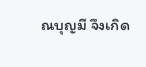ณบุญมี จึงเกิด